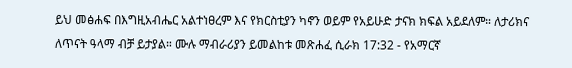ይህ መፅሐፍ በእግዚአብሔር አልተነፀረም እና የክርስቲያን ካኖን ወይም የአይሁድ ታናክ ክፍል አይደለም። ለታሪክና ለጥናት ዓላማ ብቻ ይታያል። ሙሉ ማብራሪያን ይመልከቱ መጽሐፈ ሲራክ 17:32 - የአማርኛ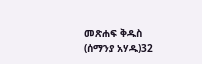መጽሐፍ ቅዱስ (ሰማንያ አሃዱ)32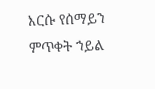እርሱ የሰማይን ምጥቀት ኀይል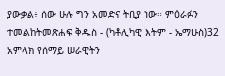ያውቃል፥ ሰው ሁሉ ግን አመድና ትቢያ ነው። ምዕራፉን ተመልከትመጽሐፍ ቅዱስ - (ካቶሊካዊ እትም - ኤማሁስ)32 አምላክ የሰማይ ሠራዊትን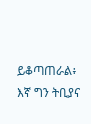ይቆጣጠራል፥ እኛ ግን ትቢያና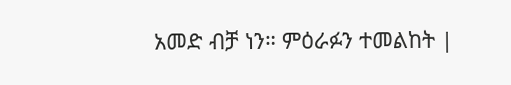አመድ ብቻ ነን። ምዕራፉን ተመልከት |